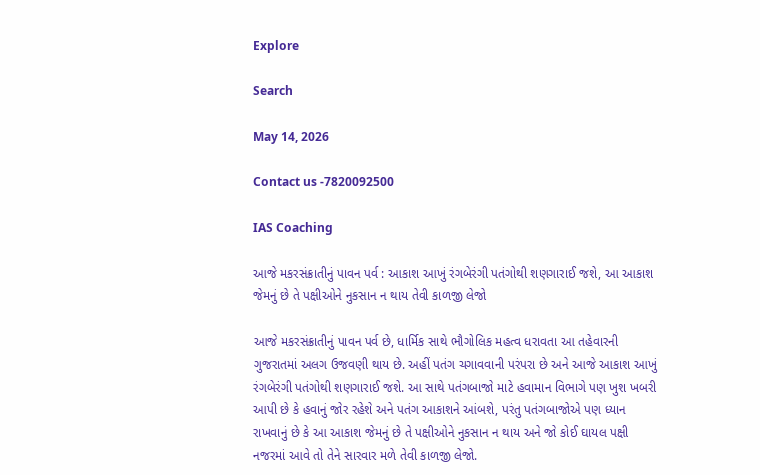Explore

Search

May 14, 2026

Contact us -7820092500

IAS Coaching

આજે મકરસંક્રાતીનું પાવન પર્વ : આકાશ આખું રંગબેરંગી પતંગોથી શણગારાઈ જશે, આ આકાશ જેમનું છે તે પક્ષીઓને નુકસાન ન થાય તેવી કાળજી લેજો

આજે મકરસંક્રાતીનું પાવન પર્વ છે, ધાર્મિક સાથે ભૌગોલિક મહત્વ ધરાવતા આ તહેવારની ગુજરાતમાં અલગ ઉજવણી થાય છે. અહીં પતંગ ચગાવવાની પરંપરા છે અને આજે આકાશ આખું રંગબેરંગી પતંગોથી શણગારાઈ જશે. આ સાથે પતંગબાજો માટે હવામાન વિભાગે પણ ખુશ ખબરી આપી છે કે હવાનું જોર રહેશે અને પતંગ આકાશને આંબશે, પરંતુ પતંગબાજોએ પણ ધ્યાન રાખવાનું છે કે આ આકાશ જેમનું છે તે પક્ષીઓને નુકસાન ન થાય અને જો કોઈ ઘાયલ પક્ષી નજરમાં આવે તો તેને સારવાર મળે તેવી કાળજી લેજો.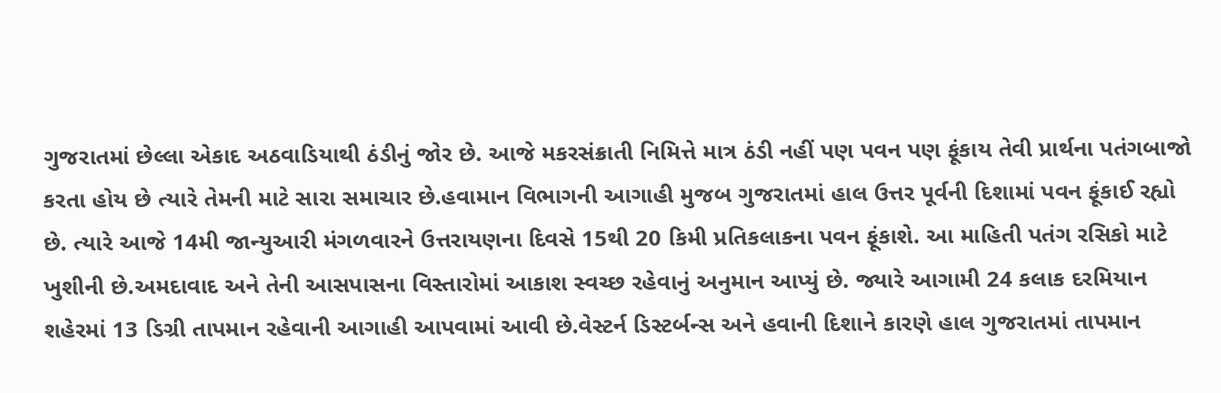ગુજરાતમાં છેલ્લા એકાદ અઠવાડિયાથી ઠંડીનું જોર છે. આજે મકરસંક્રાતી નિમિત્તે માત્ર ઠંડી નહીં પણ પવન પણ ફૂંકાય તેવી પ્રાર્થના પતંગબાજો કરતા હોય છે ત્યારે તેમની માટે સારા સમાચાર છે.હવામાન વિભાગની આગાહી મુજબ ગુજરાતમાં હાલ ઉત્તર પૂર્વની દિશામાં પવન ફૂંકાઈ રહ્યો છે. ત્યારે આજે 14મી જાન્યુઆરી મંગળવારને ઉત્તરાયણના દિવસે 15થી 20 કિમી પ્રતિકલાકના પવન ફૂંકાશે. આ માહિતી પતંગ રસિકો માટે ખુશીની છે.અમદાવાદ અને તેની આસપાસના વિસ્તારોમાં આકાશ સ્વચ્છ રહેવાનું અનુમાન આપ્યું છે. જ્યારે આગામી 24 કલાક દરમિયાન શહેરમાં 13 ડિગ્રી તાપમાન રહેવાની આગાહી આપવામાં આવી છે.વેસ્ટર્ન ડિસ્ટર્બન્સ અને હવાની દિશાને કારણે હાલ ગુજરાતમાં તાપમાન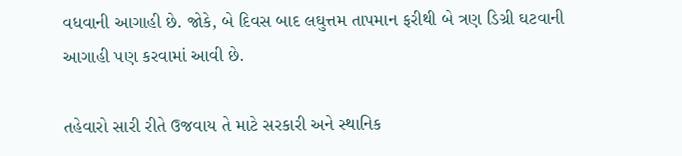વધવાની આગાહી છે. જોકે, બે દિવસ બાદ લઘુત્તમ તાપમાન ફરીથી બે ત્રણ ડિગ્રી ઘટવાની આગાહી પણ કરવામાં આવી છે.

તહેવારો સારી રીતે ઉજવાય તે માટે સરકારી અને સ્થાનિક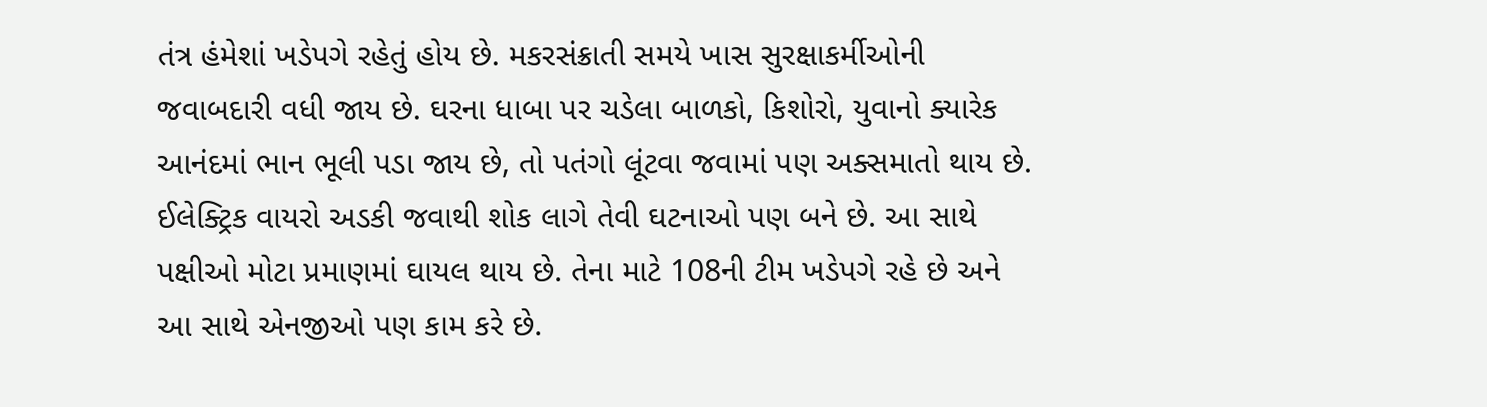તંત્ર હંમેશાં ખડેપગે રહેતું હોય છે. મકરસંક્રાતી સમયે ખાસ સુરક્ષાકર્મીઓની જવાબદારી વધી જાય છે. ઘરના ધાબા પર ચડેલા બાળકો, કિશોરો, યુવાનો ક્યારેક આનંદમાં ભાન ભૂલી પડા જાય છે, તો પતંગો લૂંટવા જવામાં પણ અક્સમાતો થાય છે. ઈલેક્ટ્રિક વાયરો અડકી જવાથી શોક લાગે તેવી ઘટનાઓ પણ બને છે. આ સાથે પક્ષીઓ મોટા પ્રમાણમાં ઘાયલ થાય છે. તેના માટે 108ની ટીમ ખડેપગે રહે છે અને આ સાથે એનજીઓ પણ કામ કરે છે.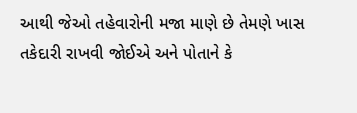આથી જેઓ તહેવારોની મજા માણે છે તેમણે ખાસ તકેદારી રાખવી જોઈએ અને પોતાને કે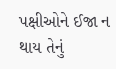પક્ષીઓને ઈજા ન થાય તેનું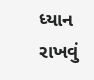ધ્યાન રાખવું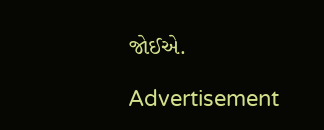જોઈએ.

Advertisement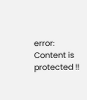error: Content is protected !!